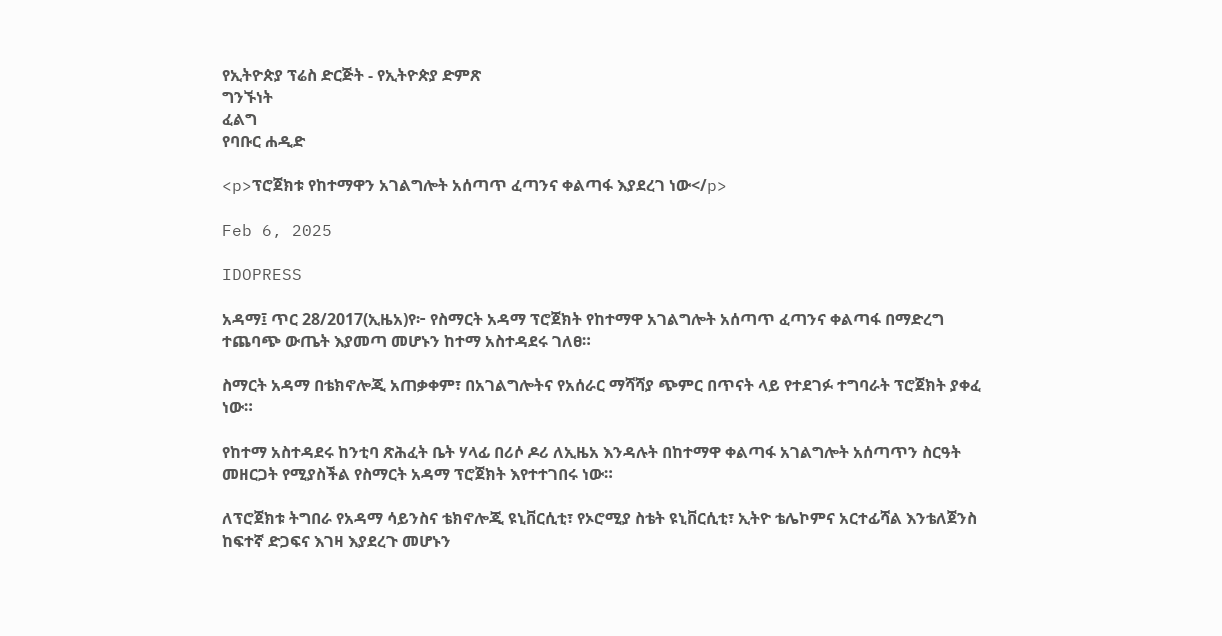የኢትዮጵያ ፕሬስ ድርጅት - የኢትዮጵያ ድምጽ
ግንኙነት
ፈልግ
የባቡር ሐዲድ

<p>ፕሮጀክቱ የከተማዋን አገልግሎት አሰጣጥ ፈጣንና ቀልጣፋ እያደረገ ነው</p>

Feb 6, 2025

IDOPRESS

አዳማ፤ ጥር 28/2017(ኢዜአ)የ፦ የስማርት አዳማ ፕሮጀክት የከተማዋ አገልግሎት አሰጣጥ ፈጣንና ቀልጣፋ በማድረግ ተጨባጭ ውጤት እያመጣ መሆኑን ከተማ አስተዳደሩ ገለፀ።

ስማርት አዳማ በቴክኖሎጂ አጠቃቀም፣ በአገልግሎትና የአሰራር ማሻሻያ ጭምር በጥናት ላይ የተደገፉ ተግባራት ፕሮጀክት ያቀፈ ነው።

የከተማ አስተዳደሩ ከንቲባ ጽሕፈት ቤት ሃላፊ በሪሶ ዶሪ ለኢዜአ እንዳሉት በከተማዋ ቀልጣፋ አገልግሎት አሰጣጥን ስርዓት መዘርጋት የሚያስችል የስማርት አዳማ ፕሮጀክት እየተተገበሩ ነው።

ለፕሮጀክቱ ትግበራ የአዳማ ሳይንስና ቴክኖሎጂ ዩኒቨርሲቲ፣ የኦሮሚያ ስቴት ዩኒቨርሲቲ፣ ኢትዮ ቴሌኮምና አርተፊሻል እንቴለጀንስ ከፍተኛ ድጋፍና እገዛ እያደረጉ መሆኑን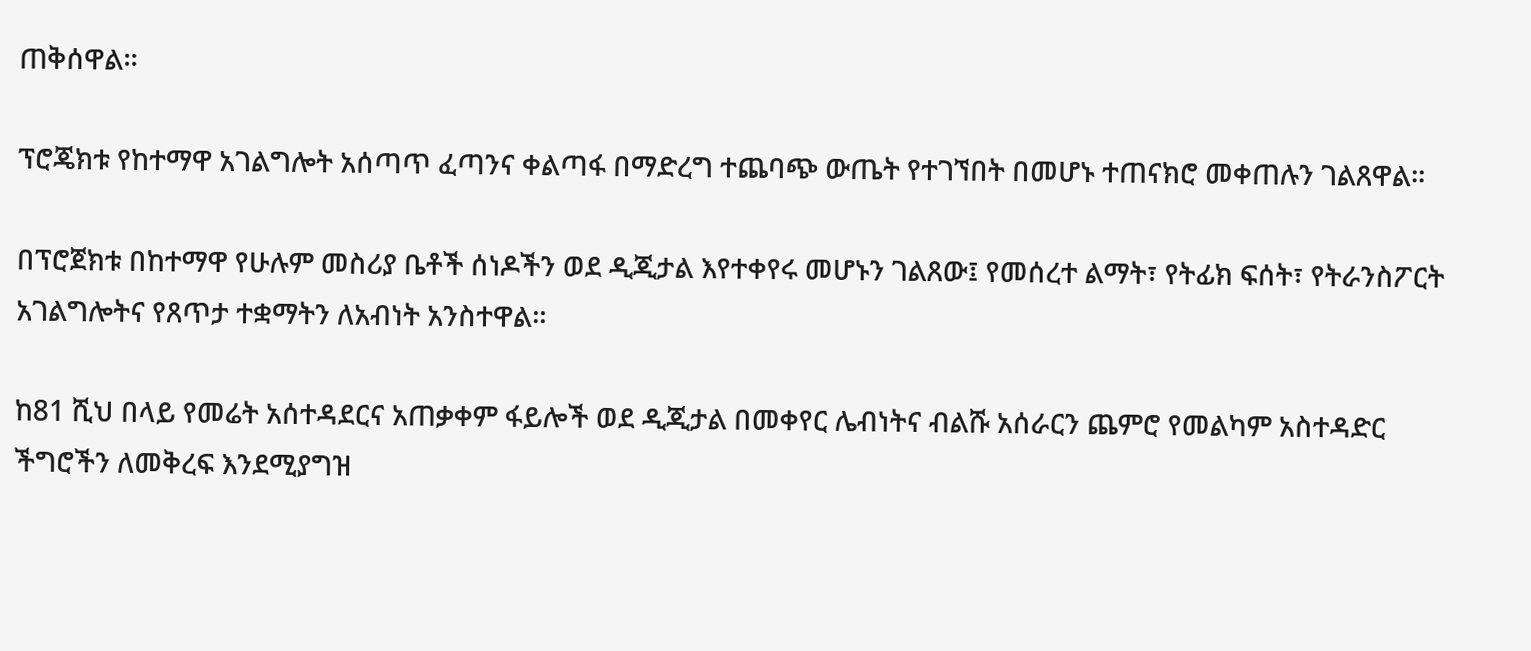ጠቅሰዋል።

ፕሮጄክቱ የከተማዋ አገልግሎት አሰጣጥ ፈጣንና ቀልጣፋ በማድረግ ተጨባጭ ውጤት የተገኘበት በመሆኑ ተጠናክሮ መቀጠሉን ገልጸዋል።

በፕሮጀክቱ በከተማዋ የሁሉም መስሪያ ቤቶች ሰነዶችን ወደ ዲጂታል እየተቀየሩ መሆኑን ገልጸው፤ የመሰረተ ልማት፣ የትፊክ ፍሰት፣ የትራንስፖርት አገልግሎትና የጸጥታ ተቋማትን ለአብነት አንስተዋል።

ከ81 ሺህ በላይ የመሬት አሰተዳደርና አጠቃቀም ፋይሎች ወደ ዲጂታል በመቀየር ሌብነትና ብልሹ አሰራርን ጨምሮ የመልካም አስተዳድር ችግሮችን ለመቅረፍ እንደሚያግዝ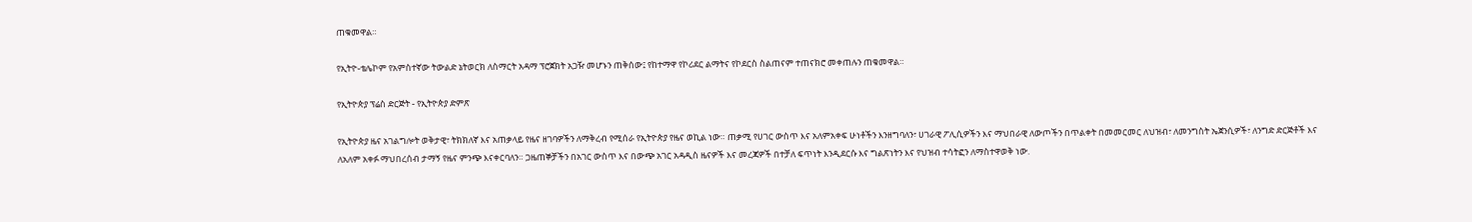ጠቁመዋል።

የኢትዮ-ቴሌኮም የአምስተኛው ትውልድ ኔትወርክ ለስማርት አዳማ ፕሮጀክት አጋዥ መሆኑን ጠቅሰው፤ የከተማዋ የኮሪደር ልማትና የኮደርስ ስልጠናም ተጠናክሮ መቀጠሉን ጠቁመዋል።

የኢትዮጵያ ፕሬስ ድርጅት - የኢትዮጵያ ድምጽ

የኢትዮጵያ ዜና አገልግሎት ወቅታዊ፣ ትክክለኛ እና አጠቃላይ የዜና ዘገባዎችን ለማቅረብ የሚሰራ የኢትዮጵያ የዜና ወኪል ነው። ጠቃሚ የሀገር ውስጥ እና አለምአቀፍ ሁነቶችን እንዘግባለን፣ ሀገራዊ ፖሊሲዎችን እና ማህበራዊ ለውጦችን በጥልቀት በመመርመር ለህዝብ፣ ለመንግስት ኤጀንሲዎች፣ ለንግድ ድርጅቶች እና ለአለም አቀፉ ማህበረሰብ ታማኝ የዜና ምንጭ እናቀርባለን። ጋዜጠኞቻችን በአገር ውስጥ እና በውጭ አገር አዳዲስ ዜናዎች እና መረጃዎች በተቻለ ፍጥነት እንዲደርሱ እና ግልጽነትን እና የህዝብ ተሳትፎን ለማስተዋወቅ ነው.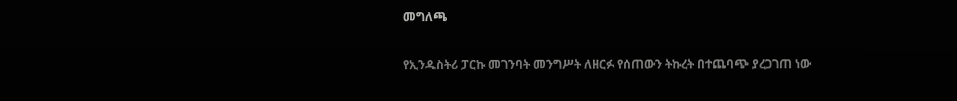መግለጫ

የኢንዱስትሪ ፓርኩ መገንባት መንግሥት ለዘርፉ የሰጠውን ትኩረት በተጨባጭ ያረጋገጠ ነው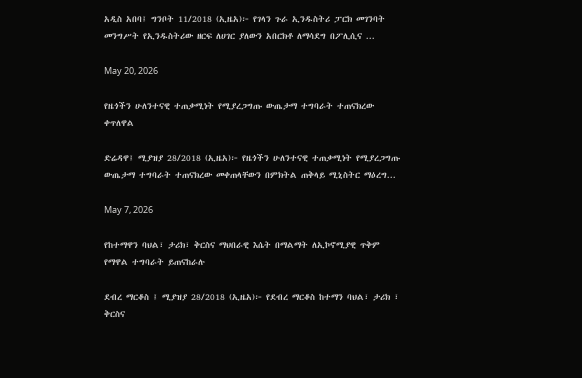አዲስ አበባ፤ ግንቦት 11/2018 (ኢዜአ)፦ የገላን ጉራ ኢንዱስትሪ ፓርክ መገንባት መንግሥት የኢንዱስትሪው ዘርፍ ለሀገር ያለውን አበርክቶ ለማሳደግ በፖሊሲና ...

May 20, 2026

የዜጎችን ሁለንተናዊ ተጠቃሚነት የሚያረጋግጡ ውጤታማ ተግባራት ተጠናክረው ቀጥለዋል

ድሬዳዋ፤ ሚያዝያ 28/2018 (ኢዜአ)፦ የዜጎችን ሁለንተናዊ ተጠቃሚነት የሚያረጋግጡ ውጤታማ ተግባራት ተጠናክረው መቀጠላቸውን በምክትል ጠቅላይ ሚኒስትር ማዕረግ...

May 7, 2026

የከተማዋን ባህል፣ ታሪክ፣ ቅርስና ማህበራዊ እሴት በማልማት ለኢኮኖሚያዊ ጥቅም የማዋል ተግባራት ይጠናከራሉ

ደብረ ማርቆስ ፤ ሚያዝያ 28/2018 (ኢዜአ)፦ የደብረ ማርቆስ ከተማን ባህል፣ ታሪክ ፣ ቅርስና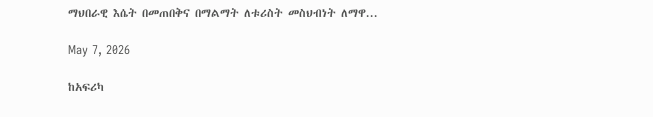ማህበራዊ እሴት በመጠበቅና በማልማት ለቱሪስት መስህብነት ለማዋ...

May 7, 2026

ከአፍሪካ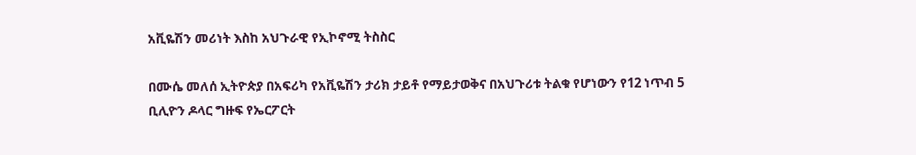አቪዬሽን መሪነት እስከ አህጉራዊ የኢኮኖሚ ትስስር

በሙሴ መለሰ ኢትዮጵያ በአፍሪካ የአቪዬሽን ታሪክ ታይቶ የማይታወቅና በአህጉሪቱ ትልቁ የሆነውን የ12 ነጥብ 5 ቢሊዮን ዶላር ግዙፍ የኤርፖርት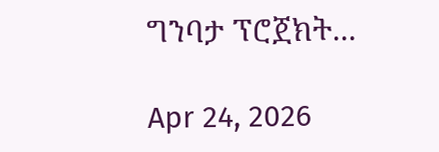ግንባታ ፕሮጀክት...

Apr 24, 2026